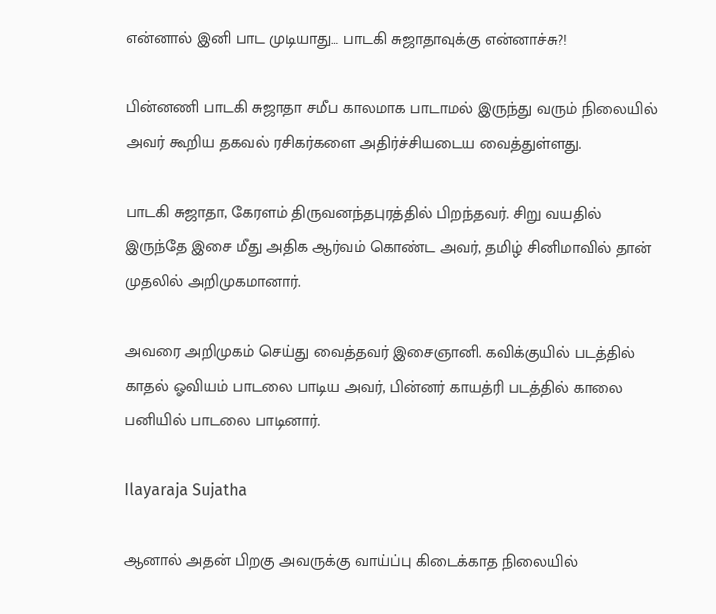என்னால் இனி பாட முடியாது… பாடகி சுஜாதாவுக்கு என்னாச்சு?!

பின்னணி பாடகி சுஜாதா சமீப காலமாக பாடாமல் இருந்து வரும் நிலையில் அவர் கூறிய தகவல் ரசிகர்களை அதிர்ச்சியடைய வைத்துள்ளது.

பாடகி சுஜாதா, கேரளம் திருவனந்தபுரத்தில் பிறந்தவர். சிறு வயதில் இருந்தே இசை மீது அதிக ஆர்வம் கொண்ட அவர், தமிழ் சினிமாவில் தான் முதலில் அறிமுகமானார்.

அவரை அறிமுகம் செய்து வைத்தவர் இசைஞானி. கவிக்குயில் படத்தில் காதல் ஓவியம் பாடலை பாடிய அவர், பின்னர் காயத்ரி படத்தில் காலை பனியில் பாடலை பாடினார்.

Ilayaraja Sujatha

ஆனால் அதன் பிறகு அவருக்கு வாய்ப்பு கிடைக்காத நிலையில்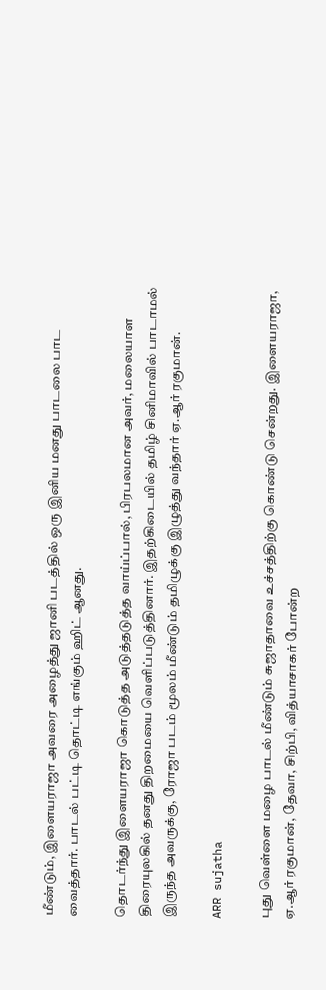மீண்டும், இளையராஜா அவரை அழைத்து ஜானி படத்தில் ஒரு இனிய மனது பாடலை பாட வைத்தார். பாடல் பட்டி தொட்டி எங்கும் ஹிட் ஆனது.

தொடர்ந்து இளையராஜா கொடுத்த அடுத்தடுத்த வாய்ப்பால், பிரபலமான அவர், மலையாள திரையுலகில் தனது திறமையை வெளிப்படுத்தினார். இதற்கிடையில் தமிழ் சினிமாவில் பாடாமல் இருந்த அவருக்கு, ரோஜா படம் மூலம் மீண்டும் தமிழுக்கு இழுத்து வந்தார் ஏ.ஆர் ரகுமான்.

ARR sujatha

புது வெள்ளை மழை பாடல் மீண்டும் சுஜாதாவை உச்சத்திற்கு கொண்டு சென்றது. இளையராஜா, ஏ.ஆர் ரகுமான், தேவா, சிற்பி, வித்யாசாகர் போன்ற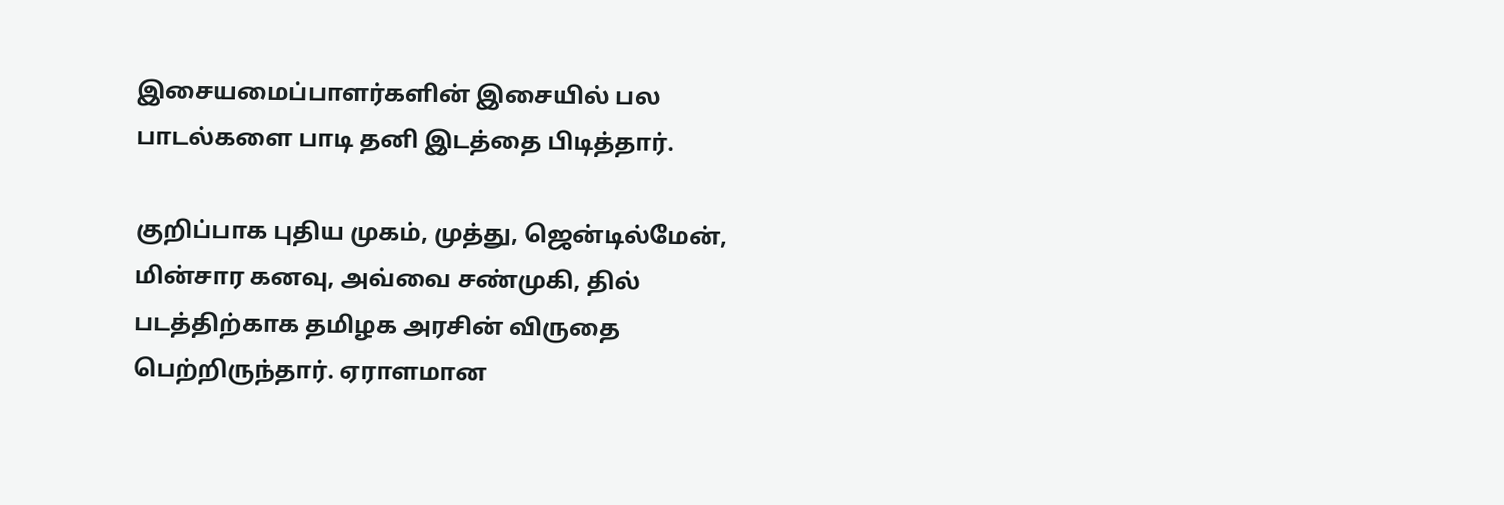இசையமைப்பாளர்களின் இசையில் பல பாடல்களை பாடி தனி இடத்தை பிடித்தார்.

குறிப்பாக புதிய முகம், முத்து, ஜென்டில்மேன், மின்சார கனவு, அவ்வை சண்முகி, தில் படத்திற்காக தமிழக அரசின் விருதை பெற்றிருந்தார். ஏராளமான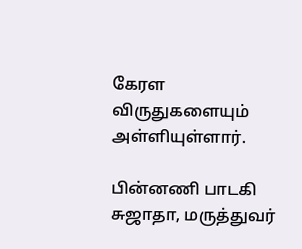கேரள விருதுகளையும் அள்ளியுள்ளார்.

பின்னணி பாடகி சுஜாதா, மருத்துவர்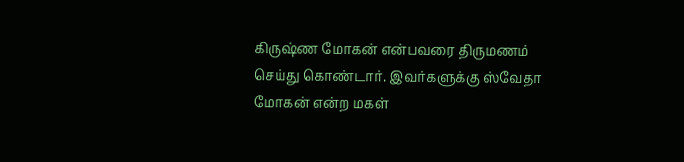கிருஷ்ண மோகன் என்பவரை திருமணம் செய்து கொண்டார். இவர்களுக்கு ஸ்வேதா மோகன் என்ற மகள்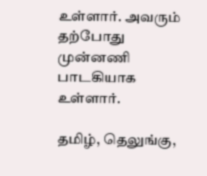உள்ளார். அவரும் தற்போது முன்னணி பாடகியாக உள்ளார்.

தமிழ், தெலுங்கு,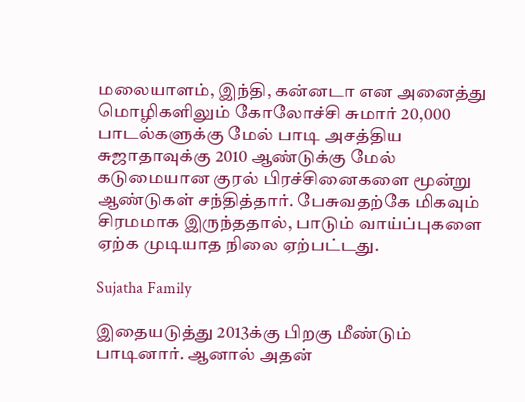மலையாளம், இந்தி, கன்னடா என அனைத்து மொழிகளிலும் கோலோச்சி சுமார் 20,000 பாடல்களுக்கு மேல் பாடி அசத்திய சுஜாதாவுக்கு 2010 ஆண்டுக்கு மேல் கடுமையான குரல் பிரச்சினைகளை மூன்று ஆண்டுகள் சந்தித்தார். பேசுவதற்கே மிகவும் சிரமமாக இருந்ததால், பாடும் வாய்ப்புகளை ஏற்க முடியாத நிலை ஏற்பட்டது.

Sujatha Family

இதையடுத்து 2013க்கு பிறகு மீண்டும் பாடினார். ஆனால் அதன்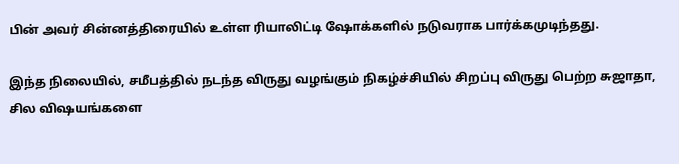பின் அவர் சின்னத்திரையில் உள்ள ரியாலிட்டி ஷோக்களில் நடுவராக பார்க்கமுடிந்தது.

இந்த நிலையில், சமீபத்தில் நடந்த விருது வழங்கும் நிகழ்ச்சியில் சிறப்பு விருது பெற்ற சுஜாதா, சில விஷயங்களை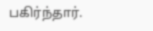பகிர்ந்தார்.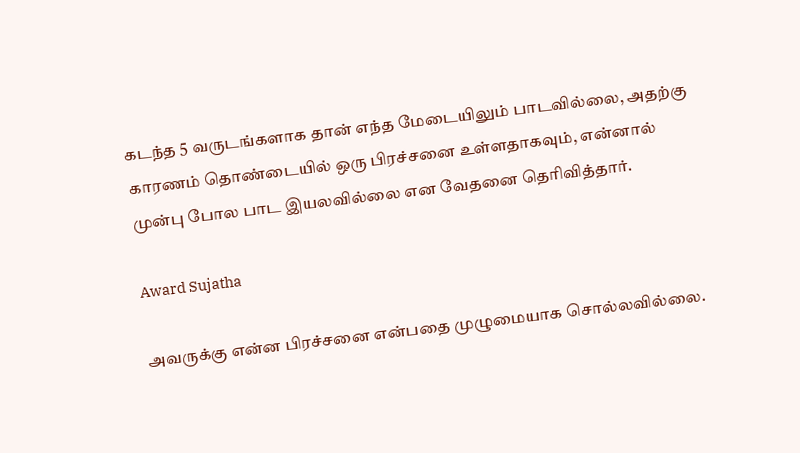கடந்த 5 வருடங்களாக தான் எந்த மேடையிலும் பாடவில்லை, அதற்கு காரணம் தொண்டையில் ஒரு பிரச்சனை உள்ளதாகவும், என்னால் முன்பு போல பாட இயலவில்லை என வேதனை தெரிவித்தார்.

Award Sujatha

அவருக்கு என்ன பிரச்சனை என்பதை முழுமையாக சொல்லவில்லை.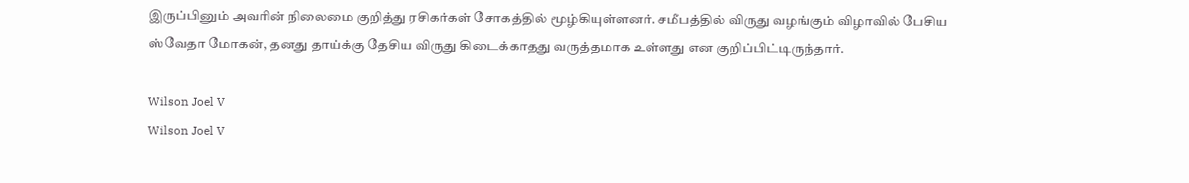இருப்பினும் அவரின் நிலைமை குறித்து ரசிகர்கள் சோகத்தில் மூழ்கியுள்ளனர். சமீபத்தில் விருது வழங்கும் விழாவில் பேசிய ஸ்வேதா மோகன், தனது தாய்க்கு தேசிய விருது கிடைக்காதது வருத்தமாக உள்ளது என குறிப்பிட்டிருந்தார்.

Wilson Joel V
Wilson Joel V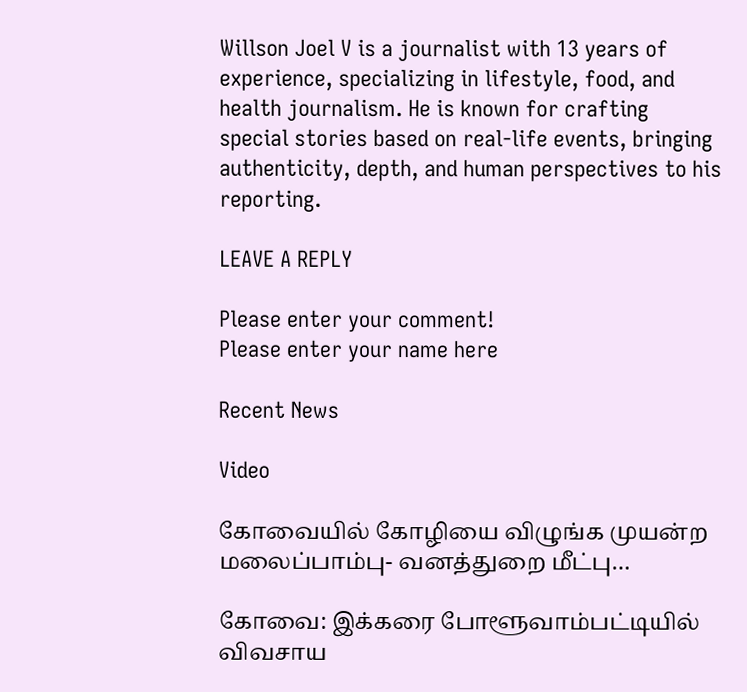Willson Joel V is a journalist with 13 years of experience, specializing in lifestyle, food, and health journalism. He is known for crafting special stories based on real-life events, bringing authenticity, depth, and human perspectives to his reporting.

LEAVE A REPLY

Please enter your comment!
Please enter your name here

Recent News

Video

கோவையில் கோழியை விழுங்க முயன்ற மலைப்பாம்பு- வனத்துறை மீட்பு…

கோவை: இக்கரை போளூவாம்பட்டியில் விவசாய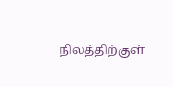நிலத்திற்குள்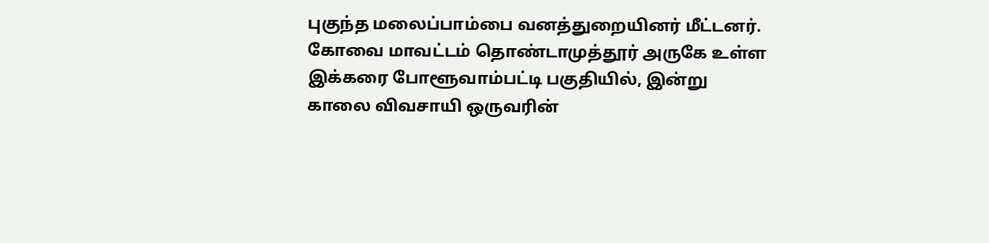புகுந்த மலைப்பாம்பை வனத்துறையினர் மீட்டனர். கோவை மாவட்டம் தொண்டாமுத்தூர் அருகே உள்ள இக்கரை போளூவாம்பட்டி பகுதியில், இன்று காலை விவசாயி ஒருவரின்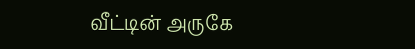வீட்டின் அருகே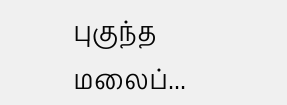புகுந்த மலைப்...